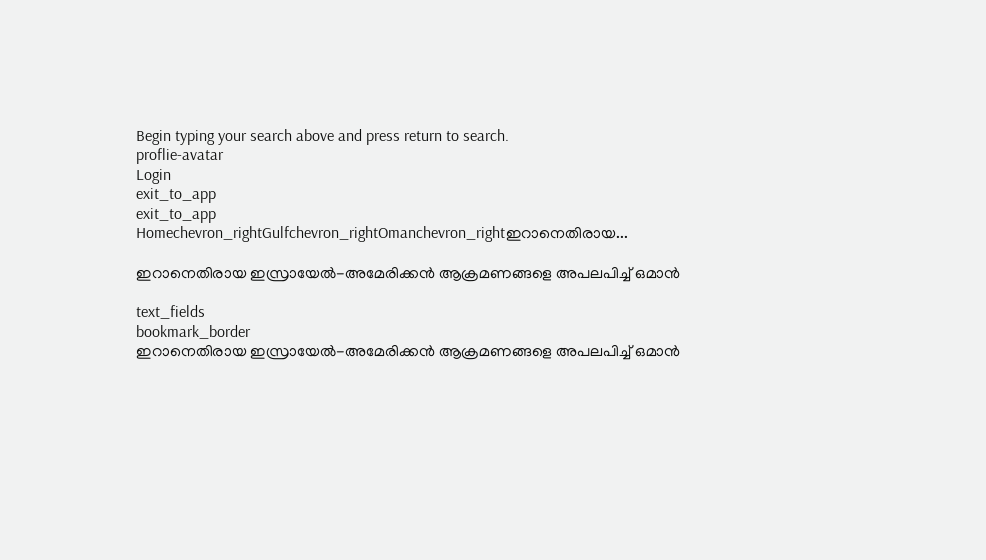Begin typing your search above and press return to search.
proflie-avatar
Login
exit_to_app
exit_to_app
Homechevron_rightGulfchevron_rightOmanchevron_rightഇറാനെതിരായ...

ഇറാനെതിരായ ഇസ്രായേൽ-അമേരിക്കൻ ആക്രമണങ്ങളെ അപലപിച്ച് ഒമാൻ

text_fields
bookmark_border
ഇറാനെതിരായ ഇസ്രായേൽ-അമേരിക്കൻ ആക്രമണങ്ങളെ അപലപിച്ച് ഒമാൻ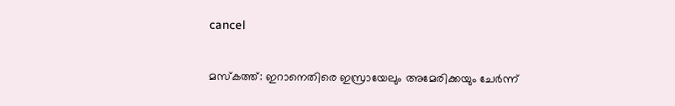cancel

മസ്കത്ത്: ഇറാനെതിരെ ഇസ്രായേലും അമേരിക്കയും ചേർന്ന്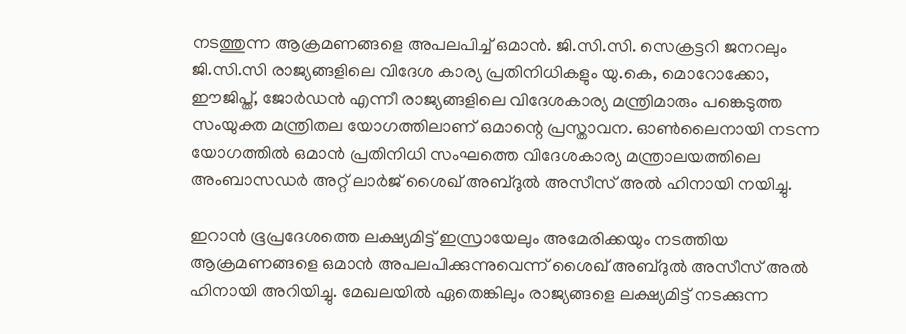നടത്തുന്ന ആക്രമണങ്ങളെ അപലപിച്ച് ഒമാൻ. ജി.സി.സി. സെക്രട്ടറി ജനറലും ജി.സി.സി രാജ്യങ്ങളിലെ വിദേശ കാര്യ പ്രതിനിധികളും യു.കെ, മൊറോക്കോ, ഈജിപ്ത്, ജോർഡൻ എന്നീ രാജ്യങ്ങളിലെ വിദേശകാര്യ മന്ത്രിമാരും പങ്കെടുത്ത സംയുക്ത മന്ത്രിതല യോഗത്തിലാണ് ഒമാന്റെ പ്രസ്താവന. ഓൺലൈനായി നടന്ന യോഗത്തിൽ ഒമാൻ പ്രതിനിധി സംഘത്തെ വിദേശകാര്യ മന്ത്രാലയത്തിലെ അംബാസഡർ അറ്റ് ലാർജ് ശൈഖ് അബ്ദുൽ അസീസ് അൽ ഹിനായി നയിച്ചു.

ഇറാൻ ഭൂപ്രദേശത്തെ ലക്ഷ്യമിട്ട് ഇസ്രായേലും അമേരിക്കയും നടത്തിയ ആക്രമണങ്ങളെ ഒമാൻ അപലപിക്കുന്നുവെന്ന് ശൈഖ് അബ്ദുൽ അസീസ് അൽ ഹിനായി അറിയിച്ചു. മേഖലയിൽ ഏതെങ്കിലും രാജ്യങ്ങളെ ലക്ഷ്യമിട്ട് നടക്കുന്ന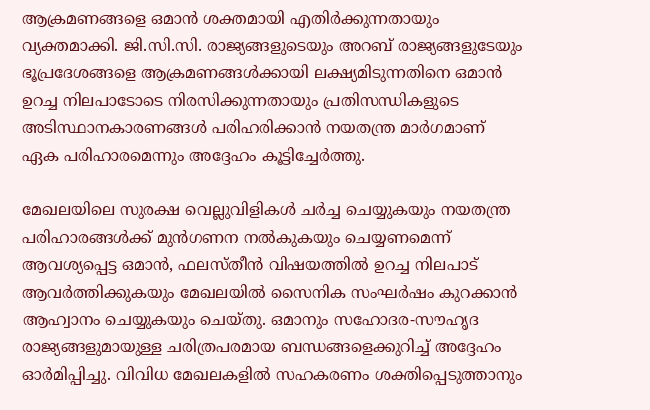ആക്രമണങ്ങളെ ഒമാൻ ശക്തമായി എതിർക്കുന്നതായും വ്യക്തമാക്കി. ജി.സി.സി. രാജ്യങ്ങളുടെയും അറബ് രാജ്യങ്ങളുടേയും ഭൂപ്രദേശങ്ങളെ ആക്രമണങ്ങൾക്കായി ലക്ഷ്യമിടുന്നതിനെ ഒമാൻ ഉറച്ച നിലപാടോടെ നിരസിക്കുന്നതായും പ്രതിസന്ധികളുടെ അടിസ്ഥാനകാരണങ്ങൾ പരിഹരിക്കാൻ നയതന്ത്ര മാർഗമാണ് ഏക പരിഹാരമെന്നും അദ്ദേഹം കൂട്ടിച്ചേർത്തു.

മേഖലയിലെ സുരക്ഷ വെല്ലുവിളികൾ ചർച്ച ചെയ്യുകയും നയതന്ത്ര പരിഹാരങ്ങൾക്ക് മുൻഗണന നൽകുകയും ചെയ്യണമെന്ന് ആവശ്യപ്പെട്ട ഒമാൻ, ഫലസ്തീൻ വിഷയത്തിൽ ഉറച്ച നിലപാട് ആവർത്തിക്കുകയും മേഖലയിൽ സൈനിക സംഘർഷം കുറക്കാൻ ആഹ്വാനം ചെയ്യുകയും ചെയ്തു. ഒമാനും സഹോദര-സൗഹൃദ രാജ്യങ്ങളുമായുള്ള ചരിത്രപരമായ ബന്ധങ്ങളെക്കുറിച്ച് അദ്ദേഹം ഓർമിപ്പിച്ചു. വിവിധ മേഖലകളിൽ സഹകരണം ശക്തിപ്പെടുത്താനും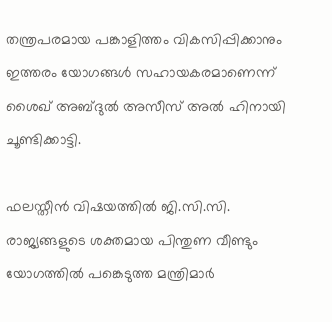തന്ത്രപരമായ പങ്കാളിത്തം വികസിപ്പിക്കാനും ഇത്തരം യോഗങ്ങൾ സഹായകരമാണെന്ന് ശൈഖ് അബ്ദുൽ അസീസ് അൽ ഹിനായി ചൂണ്ടിക്കാട്ടി.

ഫലസ്തീൻ വിഷയത്തിൽ ജി.സി.സി. രാജ്യങ്ങളുടെ ശക്തമായ പിന്തുണ വീണ്ടും യോഗത്തിൽ പങ്കെടുത്ത മന്ത്രിമാർ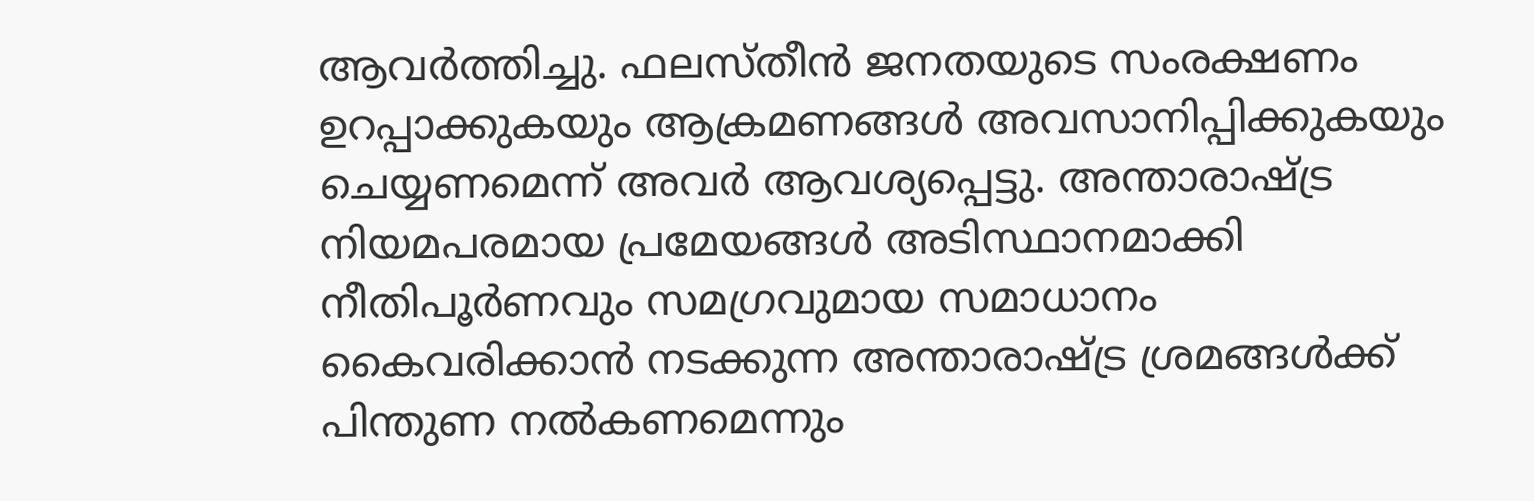ആവർത്തിച്ചു. ഫലസ്തീൻ ജനതയുടെ സംരക്ഷണം ഉറപ്പാക്കുകയും ആക്രമണങ്ങൾ അവസാനിപ്പിക്കുകയും ചെയ്യണമെന്ന് അവർ ആവശ്യപ്പെട്ടു. അന്താരാഷ്ട്ര നിയമപരമായ പ്രമേയങ്ങൾ അടിസ്ഥാനമാക്കി നീതിപൂർണവും സമഗ്രവുമായ സമാധാനം കൈവരിക്കാൻ നടക്കുന്ന അന്താരാഷ്ട്ര ശ്രമങ്ങൾക്ക് പിന്തുണ നൽകണമെന്നും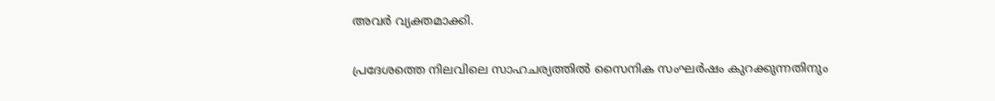അവർ വ്യക്തമാക്കി.

പ്രദേശത്തെ നിലവിലെ സാഹചര്യത്തിൽ സൈനിക സംഘർഷം കുറക്കുന്നതിനും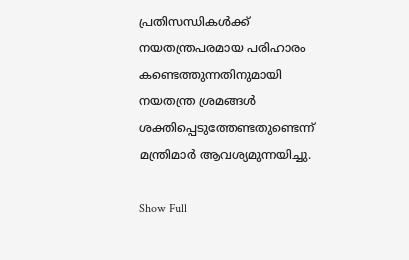പ്രതിസന്ധികൾക്ക് നയതന്ത്രപരമായ പരിഹാരം കണ്ടെത്തുന്നതിനുമായി നയതന്ത്ര ശ്രമങ്ങൾ ശക്തിപ്പെടുത്തേണ്ടതുണ്ടെന്ന് മന്ത്രിമാർ ആവശ്യമുന്നയിച്ചു.

Show Full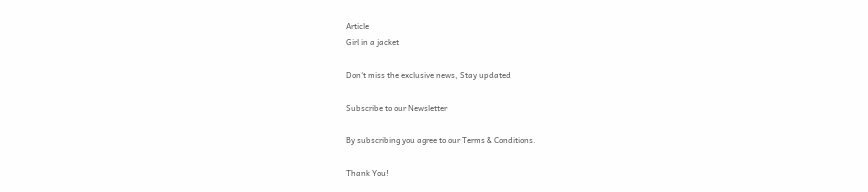Article
Girl in a jacket

Don't miss the exclusive news, Stay updated

Subscribe to our Newsletter

By subscribing you agree to our Terms & Conditions.

Thank You!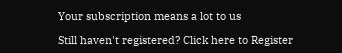Your subscription means a lot to us

Still haven't registered? Click here to Register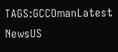TAGS:GCCOmanLatest NewsUS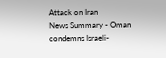Attack on Iran
News Summary - Oman condemns Israeli-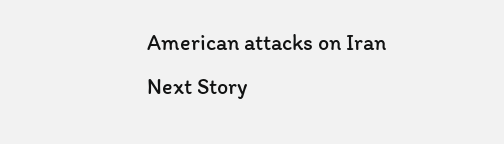American attacks on Iran
Next Story